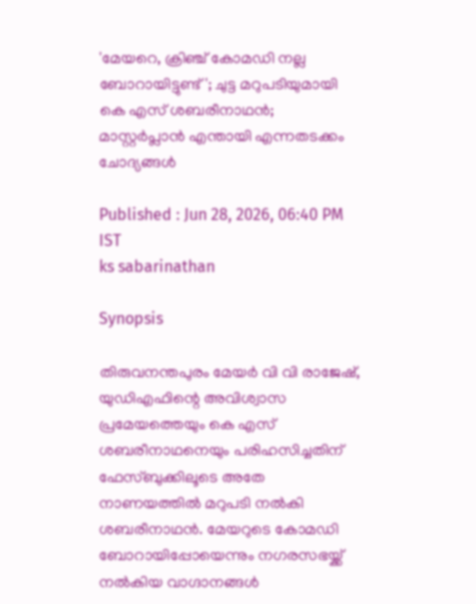'മേയറെ, ക്രിഞ്ച് കോമഡി നല്ല ബോറായിട്ടുണ്ട്'; ചുട്ട മറുപടിയുമായി കെ എസ് ശബരീനാഥൻ; മാസ്റ്റർപ്ലാൻ എന്തായി എന്നതടക്കം ചോദ്യങ്ങൾ

Published : Jun 28, 2026, 06:40 PM IST
ks sabarinathan

Synopsis

തിരുവനന്തപുരം മേയർ വി വി രാജേഷ്, യുഡിഎഫിന്റെ അവിശ്വാസ പ്രമേയത്തെയും കെ എസ് ശബരീനാഥനെയും പരിഹസിച്ചതിന് ഫേസ്ബുക്കിലൂടെ അതേ നാണയത്തിൽ മറുപടി നൽകി ശബരീനാഥൻ. മേയറുടെ കോമഡി ബോറായിപ്പോയെന്നും നഗരസഭയ്ക്ക് നൽകിയ വാഗ്ദാനങ്ങൾ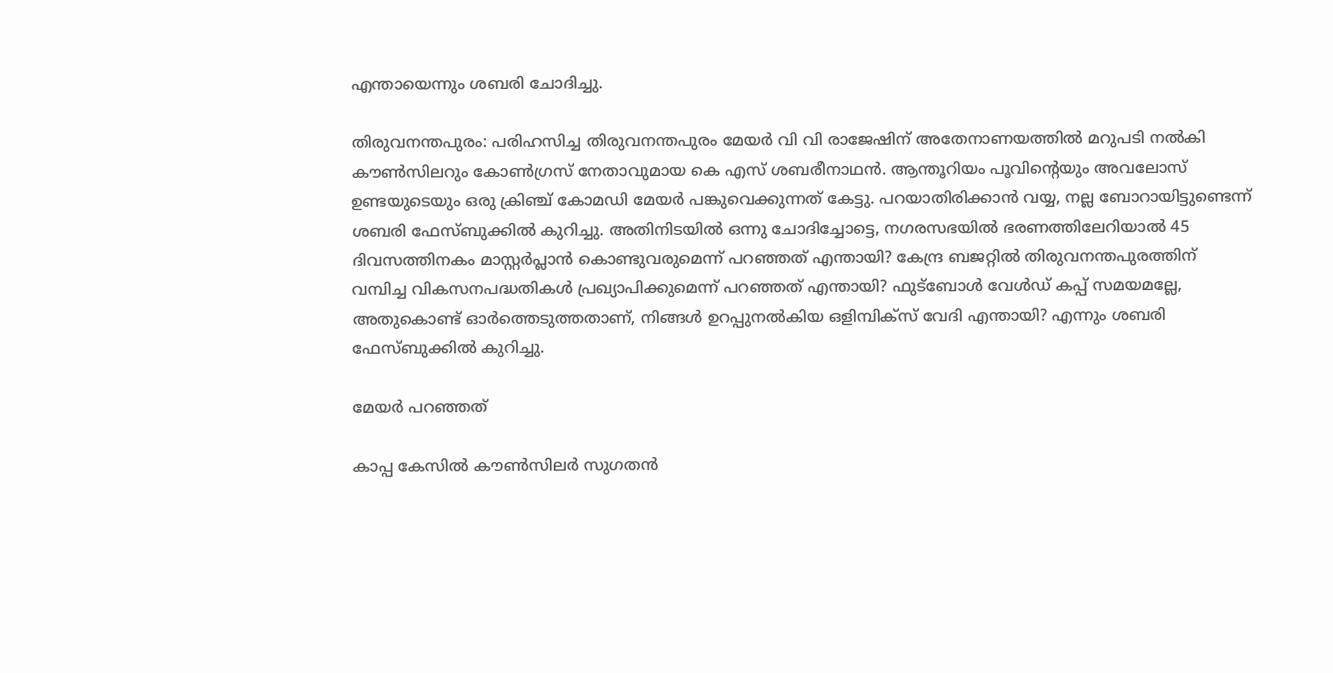എന്തായെന്നും ശബരി ചോദിച്ചു.

തിരുവനന്തപുരം: പരിഹസിച്ച തിരുവനന്തപുരം മേയര്‍ വി വി രാജേഷിന് അതേനാണയത്തിൽ മറുപടി നൽകി കൗണ്‍സിലറും കോൺഗ്രസ് നേതാവുമായ കെ എസ് ശബരീനാഥൻ. ആന്തൂറിയം പൂവിന്‍റെയും അവലോസ് ഉണ്ടയുടെയും ഒരു ക്രിഞ്ച് കോമഡി മേയർ പങ്കുവെക്കുന്നത് കേട്ടു. പറയാതിരിക്കാൻ വയ്യ, നല്ല ബോറായിട്ടുണ്ടെന്ന് ശബരി ഫേസ്ബുക്കിൽ കുറിച്ചു. അതിനിടയിൽ ഒന്നു ചോദിച്ചോട്ടെ, നഗരസഭയിൽ ഭരണത്തിലേറിയാൽ 45 ദിവസത്തിനകം മാസ്റ്റർപ്ലാൻ കൊണ്ടുവരുമെന്ന് പറഞ്ഞത് എന്തായി? കേന്ദ്ര ബജറ്റിൽ തിരുവനന്തപുരത്തിന് വമ്പിച്ച വികസനപദ്ധതികൾ പ്രഖ്യാപിക്കുമെന്ന് പറഞ്ഞത് എന്തായി? ഫുട്ബോൾ വേൾഡ് കപ്പ്‌ സമയമല്ലേ, അതുകൊണ്ട് ഓർത്തെടുത്തതാണ്, നിങ്ങൾ ഉറപ്പുനൽകിയ ഒളിമ്പിക്സ് വേദി എന്തായി? എന്നും ശബരി ഫേസ്ബുക്കിൽ കുറിച്ചു.

മേയർ പറഞ്ഞത്

കാപ്പ കേസിൽ കൗൺസിലർ സുഗതൻ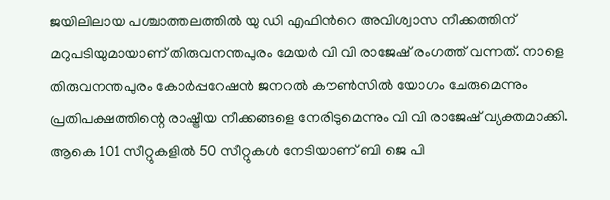ജയിലിലായ പശ്ചാത്തലത്തിൽ യു ഡി എഫിന്‍റെ അവിശ്വാസ നീക്കത്തിന് മറുപടിയുമായാണ് തിരുവനന്തപുരം മേയർ വി വി രാജേഷ് രംഗത്ത് വന്നത്. നാളെ തിരുവനന്തപുരം കോർപ്പറേഷൻ ജനറൽ കൗൺസിൽ യോഗം ചേരുമെന്നും പ്രതിപക്ഷത്തിന്റെ രാഷ്ട്രീയ നീക്കങ്ങളെ നേരിടുമെന്നും വി വി രാജേഷ് വ്യക്തമാക്കി. ആകെ 101 സീറ്റുകളിൽ 50 സീറ്റുകൾ നേടിയാണ് ബി ജെ പി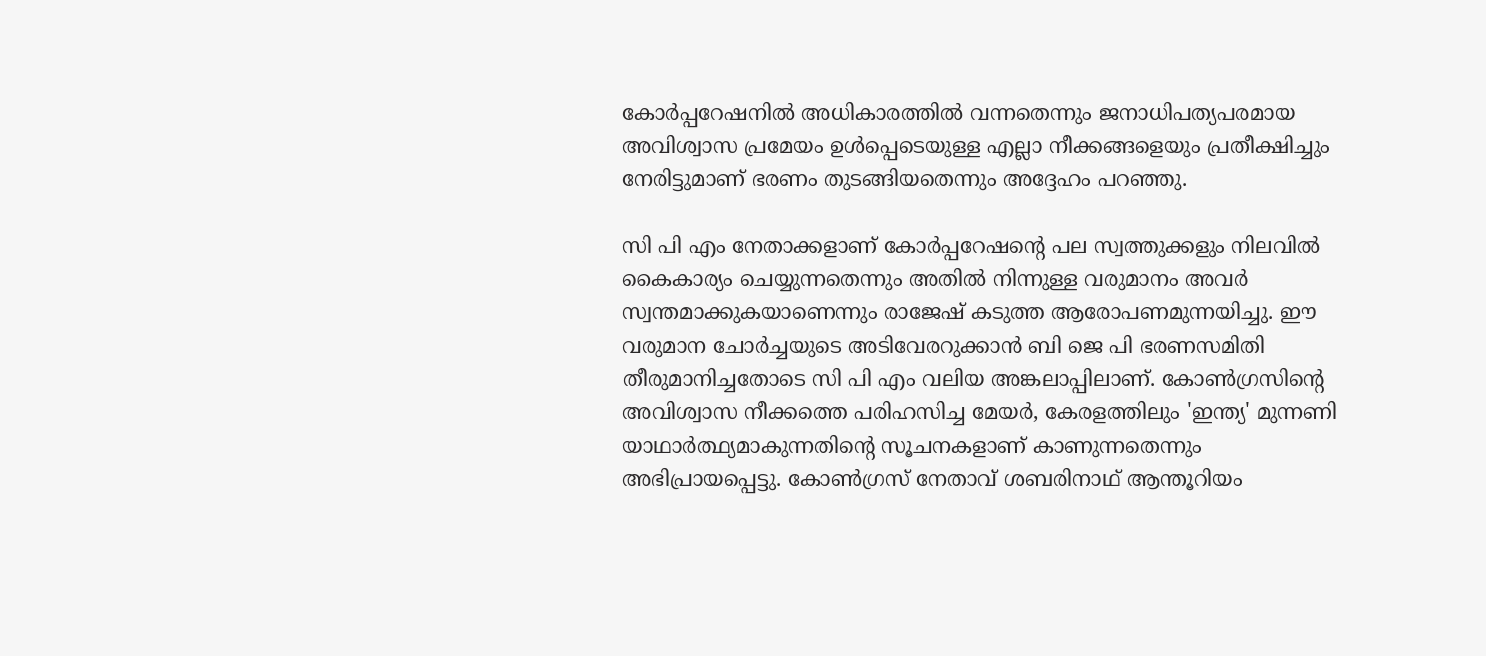കോർപ്പറേഷനിൽ അധികാരത്തിൽ വന്നതെന്നും ജനാധിപത്യപരമായ അവിശ്വാസ പ്രമേയം ഉൾപ്പെടെയുള്ള എല്ലാ നീക്കങ്ങളെയും പ്രതീക്ഷിച്ചും നേരിട്ടുമാണ് ഭരണം തുടങ്ങിയതെന്നും അദ്ദേഹം പറഞ്ഞു.

സി പി എം നേതാക്കളാണ് കോർപ്പറേഷന്റെ പല സ്വത്തുക്കളും നിലവിൽ കൈകാര്യം ചെയ്യുന്നതെന്നും അതിൽ നിന്നുള്ള വരുമാനം അവർ സ്വന്തമാക്കുകയാണെന്നും രാജേഷ് കടുത്ത ആരോപണമുന്നയിച്ചു. ഈ വരുമാന ചോർച്ചയുടെ അടിവേരറുക്കാൻ ബി ജെ പി ഭരണസമിതി തീരുമാനിച്ചതോടെ സി പി എം വലിയ അങ്കലാപ്പിലാണ്. കോൺഗ്രസിന്റെ അവിശ്വാസ നീക്കത്തെ പരിഹസിച്ച മേയർ, കേരളത്തിലും 'ഇന്ത്യ' മുന്നണി യാഥാർത്ഥ്യമാകുന്നതിന്റെ സൂചനകളാണ് കാണുന്നതെന്നും അഭിപ്രായപ്പെട്ടു. കോൺഗ്രസ് നേതാവ് ശബരിനാഥ് ആന്തൂറിയം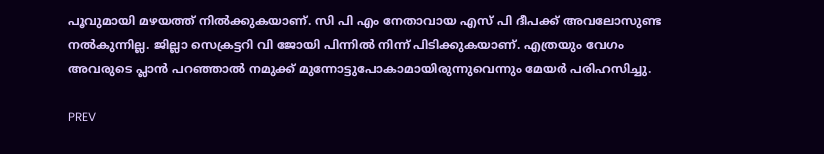പൂവുമായി മഴയത്ത് നിൽക്കുകയാണ്. സി പി എം നേതാവായ എസ് പി ദീപക്ക് അവലോസുണ്ട നൽകുന്നില്ല. ജില്ലാ സെക്രട്ടറി വി ജോയി പിന്നിൽ നിന്ന് പിടിക്കുകയാണ്. എത്രയും വേഗം അവരുടെ പ്ലാൻ പറഞ്ഞാൽ നമുക്ക് മുന്നോട്ടുപോകാമായിരുന്നുവെന്നും മേയർ പരിഹസിച്ചു.

PREV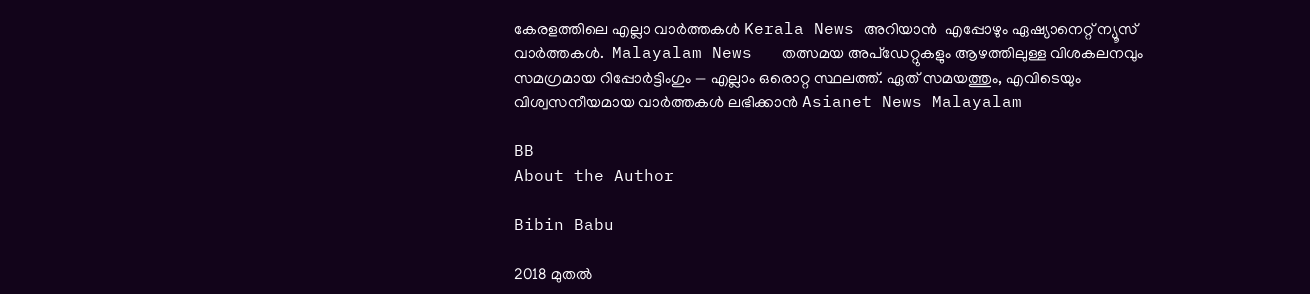കേരളത്തിലെ എല്ലാ വാർത്തകൾ Kerala News അറിയാൻ  എപ്പോഴും ഏഷ്യാനെറ്റ് ന്യൂസ് വാർത്തകൾ.  Malayalam News   തത്സമയ അപ്‌ഡേറ്റുകളും ആഴത്തിലുള്ള വിശകലനവും സമഗ്രമായ റിപ്പോർട്ടിംഗും — എല്ലാം ഒരൊറ്റ സ്ഥലത്ത്. ഏത് സമയത്തും, എവിടെയും വിശ്വസനീയമായ വാർത്തകൾ ലഭിക്കാൻ Asianet News Malayalam

BB
About the Author

Bibin Babu

2018 മുതല്‍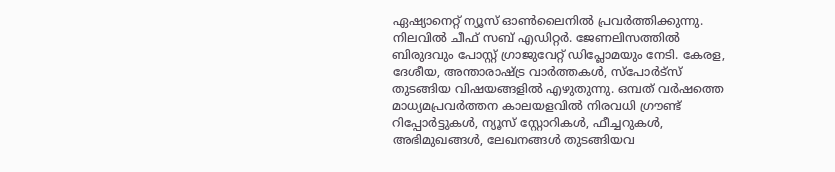ഏഷ്യാനെറ്റ് ന്യൂസ് ഓണ്‍ലൈനില്‍ പ്രവര്‍ത്തിക്കുന്നു. നിലവില്‍ ചീഫ് സബ് എഡിറ്റർ. ജേണലിസത്തില്‍ ബിരുദവും പോസ്റ്റ് ഗ്രാജുവേറ്റ് ഡിപ്ലോമയും നേടി. കേരള, ദേശീയ, അന്താരാഷ്ട്ര വാര്‍ത്തകള്‍, സ്പോര്‍ട്സ് തുടങ്ങിയ വിഷയങ്ങളില്‍ എഴുതുന്നു. ഒമ്പത് വര്‍ഷത്തെ മാധ്യമപ്രവര്‍ത്തന കാലയളവില്‍ നിരവധി ഗ്രൗണ്ട് റിപ്പോര്‍ട്ടുകള്‍, ന്യൂസ് സ്റ്റോറികള്‍, ഫീച്ചറുകള്‍, അഭിമുഖങ്ങള്‍, ലേഖനങ്ങള്‍ തുടങ്ങിയവ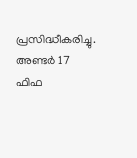പ്രസിദ്ധീകരിച്ചു. അണ്ടര്‍ 17 ഫിഫ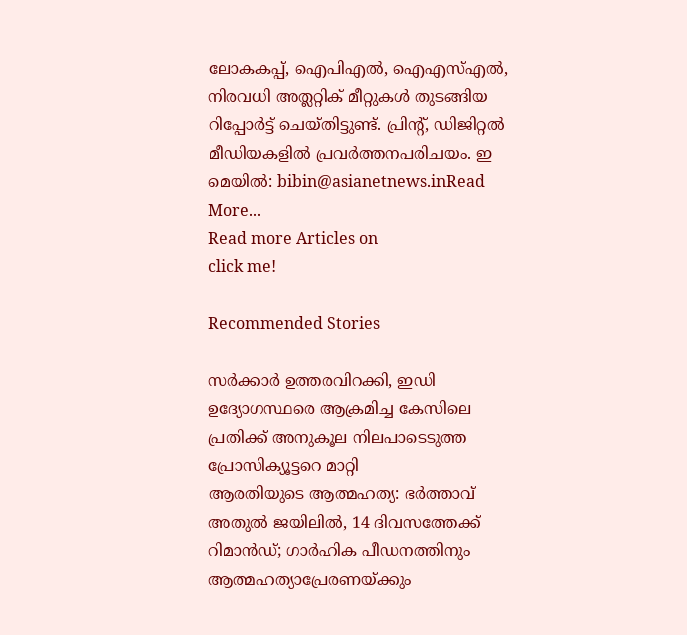ലോകകപ്പ്, ഐപിഎൽ, ഐഎസ്എൽ, നിരവധി അത്ലറ്റിക് മീറ്റുകൾ തുടങ്ങിയ റിപ്പോര്‍ട്ട് ചെയ്തിട്ടുണ്ട്. പ്രിന്‍റ്, ഡിജിറ്റല്‍ മീഡിയകളില്‍ പ്രവര്‍ത്തനപരിചയം. ഇ മെയില്‍: bibin@asianetnews.inRead More...
Read more Articles on
click me!

Recommended Stories

സർക്കാർ ഉത്തരവിറക്കി, ഇഡി ഉദ്യോഗസ്ഥരെ ആക്രമിച്ച കേസിലെ പ്രതിക്ക് അനുകൂല നിലപാടെടുത്ത പ്രോസിക്യൂട്ടറെ മാറ്റി
ആരതിയുടെ ആത്മഹത്യ: ഭർത്താവ് അതുൽ ജയിലിൽ, 14 ദിവസത്തേക്ക് റിമാൻഡ്; ഗാർഹിക പീഡനത്തിനും ആത്മഹത്യാപ്രേരണയ്ക്കും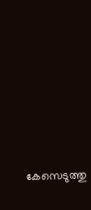കേസെടുത്തു